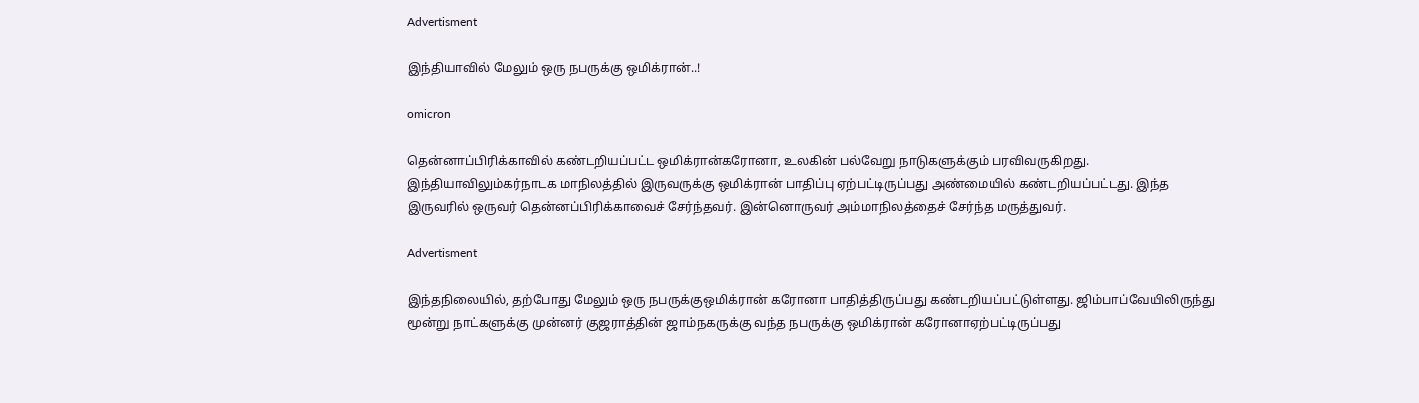Advertisment

இந்தியாவில் மேலும் ஒரு நபருக்கு ஒமிக்ரான்..!

omicron

தென்னாப்பிரிக்காவில் கண்டறியப்பட்ட ஒமிக்ரான்கரோனா, உலகின் பல்வேறு நாடுகளுக்கும் பரவிவருகிறது. இந்தியாவிலும்கர்நாடக மாநிலத்தில் இருவருக்கு ஒமிக்ரான் பாதிப்பு ஏற்பட்டிருப்பது அண்மையில் கண்டறியப்பட்டது. இந்த இருவரில் ஒருவர் தென்னப்பிரிக்காவைச் சேர்ந்தவர். இன்னொருவர் அம்மாநிலத்தைச் சேர்ந்த மருத்துவர்.

Advertisment

இந்தநிலையில், தற்போது மேலும் ஒரு நபருக்குஒமிக்ரான் கரோனா பாதித்திருப்பது கண்டறியப்பட்டுள்ளது. ஜிம்பாப்வேயிலிருந்து மூன்று நாட்களுக்கு முன்னர் குஜராத்தின் ஜாம்நகருக்கு வந்த நபருக்கு ஒமிக்ரான் கரோனாஏற்பட்டிருப்பது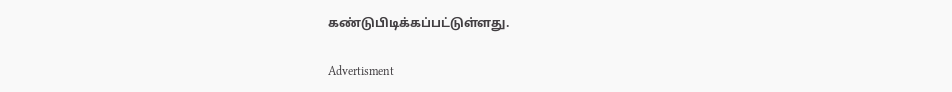கண்டுபிடிக்கப்பட்டுள்ளது.

Advertisment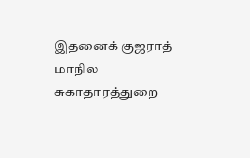இதனைக் குஜராத் மாநில சுகாதாரத்துறை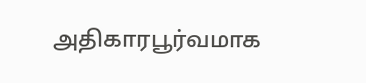அதிகாரபூர்வமாக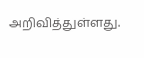அறிவித்துள்ளது.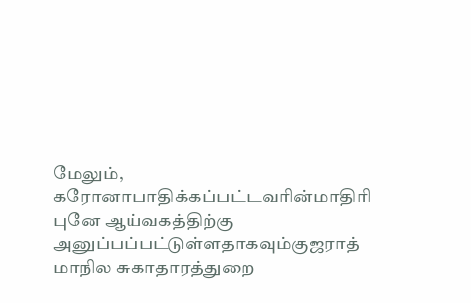மேலும், கரோனாபாதிக்கப்பட்டவரின்மாதிரி புனே ஆய்வகத்திற்கு அனுப்பப்பட்டுள்ளதாகவும்குஜராத் மாநில சுகாதாரத்துறை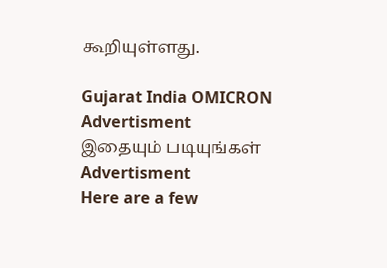கூறியுள்ளது.

Gujarat India OMICRON
Advertisment
இதையும் படியுங்கள்
Advertisment
Here are a few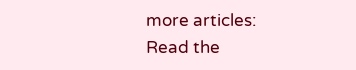more articles:
Read the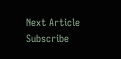Next Article
Subscribe